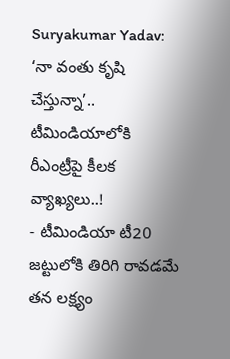Suryakumar Yadav: ‘నా వంతు కృషి చేస్తున్నా’.. టీమిండియాలోకి రీఎంట్రీపై కీలక వ్యాఖ్యలు..!
- టీమిండియా టీ20 జట్టులోకి తిరిగి రావడమే తన లక్ష్యం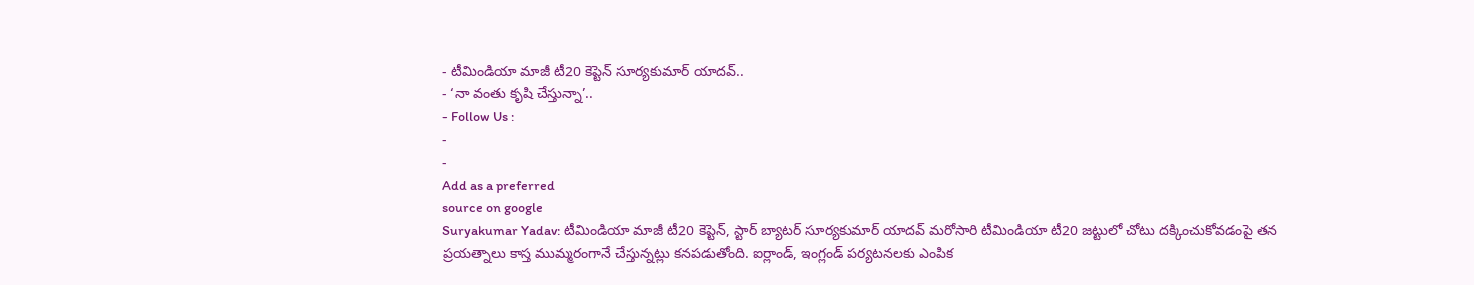- టీమిండియా మాజీ టీ20 కెప్టెన్ సూర్యకుమార్ యాదవ్..
- ‘నా వంతు కృషి చేస్తున్నా’..
- Follow Us :
-
-
Add as a preferred
source on google
Suryakumar Yadav: టీమిండియా మాజీ టీ20 కెప్టెన్, స్టార్ బ్యాటర్ సూర్యకుమార్ యాదవ్ మరోసారి టీమిండియా టీ20 జట్టులో చోటు దక్కించుకోవడంపై తన ప్రయత్నాలు కాస్త ముమ్మరంగానే చేస్తున్నట్లు కనపడుతోంది. ఐర్లాండ్, ఇంగ్లండ్ పర్యటనలకు ఎంపిక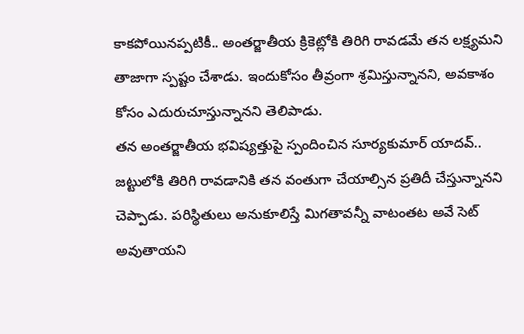కాకపోయినప్పటికీ.. అంతర్జాతీయ క్రికెట్లోకి తిరిగి రావడమే తన లక్ష్యమని తాజాగా స్పష్టం చేశాడు. ఇందుకోసం తీవ్రంగా శ్రమిస్తున్నానని, అవకాశం కోసం ఎదురుచూస్తున్నానని తెలిపాడు.
తన అంతర్జాతీయ భవిష్యత్తుపై స్పందించిన సూర్యకుమార్ యాదవ్.. జట్టులోకి తిరిగి రావడానికి తన వంతుగా చేయాల్సిన ప్రతిదీ చేస్తున్నానని చెప్పాడు. పరిస్థితులు అనుకూలిస్తే మిగతావన్నీ వాటంతట అవే సెట్ అవుతాయని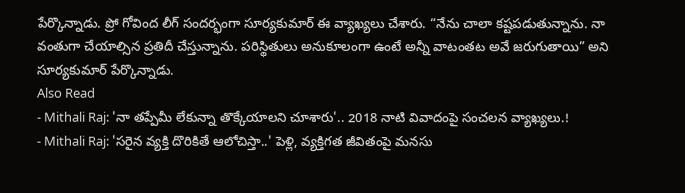పేర్కొన్నాడు. ప్రో గోవింద లీగ్ సందర్భంగా సూర్యకుమార్ ఈ వ్యాఖ్యలు చేశారు. “నేను చాలా కష్టపడుతున్నాను. నా వంతుగా చేయాల్సిన ప్రతిదీ చేస్తున్నాను. పరిస్థితులు అనుకూలంగా ఉంటే అన్నీ వాటంతట అవే జరుగుతాయి” అని సూర్యకుమార్ పేర్కొన్నాడు.
Also Read
- Mithali Raj: 'నా తప్పేమీ లేకున్నా తొక్కేయాలని చూశారు'.. 2018 నాటి వివాదంపై సంచలన వ్యాఖ్యలు.!
- Mithali Raj: 'సరైన వ్యక్తి దొరికితే ఆలోచిస్తా..' పెళ్లి, వ్యక్తిగత జీవితంపై మనసు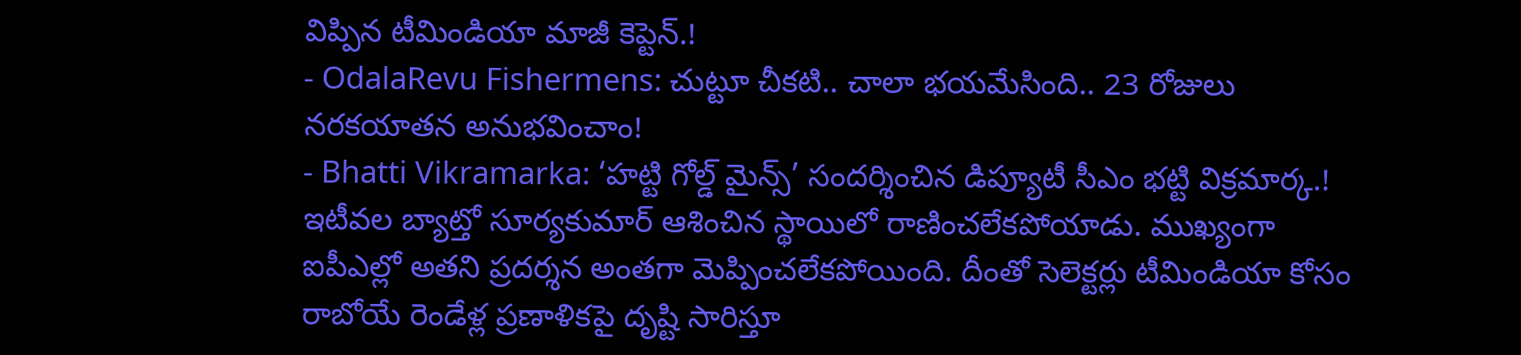విప్పిన టీమిండియా మాజీ కెప్టెన్.!
- OdalaRevu Fishermens: చుట్టూ చీకటి.. చాలా భయమేసింది.. 23 రోజులు నరకయాతన అనుభవించాం!
- Bhatti Vikramarka: ‘హట్టి గోల్డ్ మైన్స్’ సందర్శించిన డిప్యూటీ సీఎం భట్టి విక్రమార్క.!
ఇటీవల బ్యాట్తో సూర్యకుమార్ ఆశించిన స్థాయిలో రాణించలేకపోయాడు. ముఖ్యంగా ఐపీఎల్లో అతని ప్రదర్శన అంతగా మెప్పించలేకపోయింది. దీంతో సెలెక్టర్లు టీమిండియా కోసం రాబోయే రెండేళ్ల ప్రణాళికపై దృష్టి సారిస్తూ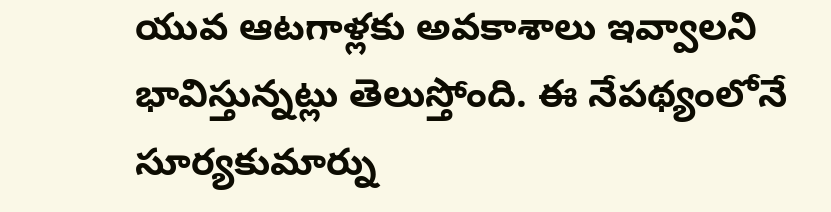యువ ఆటగాళ్లకు అవకాశాలు ఇవ్వాలని భావిస్తున్నట్లు తెలుస్తోంది. ఈ నేపథ్యంలోనే సూర్యకుమార్ను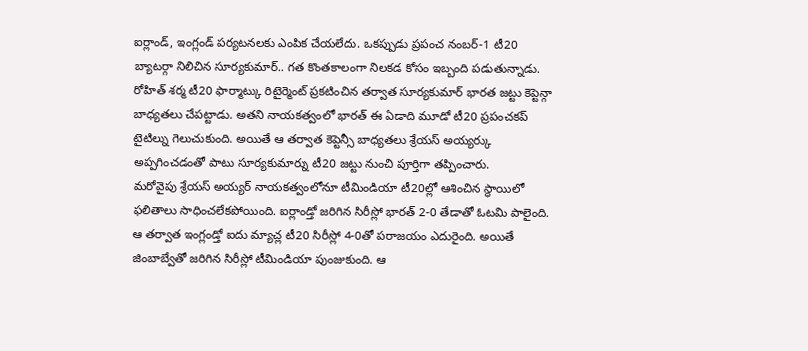ఐర్లాండ్, ఇంగ్లండ్ పర్యటనలకు ఎంపిక చేయలేదు. ఒకప్పుడు ప్రపంచ నంబర్-1 టీ20 బ్యాటర్గా నిలిచిన సూర్యకుమార్.. గత కొంతకాలంగా నిలకడ కోసం ఇబ్బంది పడుతున్నాడు. రోహిత్ శర్మ టీ20 ఫార్మాట్కు రిటైర్మెంట్ ప్రకటించిన తర్వాత సూర్యకుమార్ భారత జట్టు కెప్టెన్గా బాధ్యతలు చేపట్టాడు. అతని నాయకత్వంలో భారత్ ఈ ఏడాది మూడో టీ20 ప్రపంచకప్ టైటిల్ను గెలుచుకుంది. అయితే ఆ తర్వాత కెప్టెన్సీ బాధ్యతలు శ్రేయస్ అయ్యర్కు అప్పగించడంతో పాటు సూర్యకుమార్ను టీ20 జట్టు నుంచి పూర్తిగా తప్పించారు.
మరోవైపు శ్రేయస్ అయ్యర్ నాయకత్వంలోనూ టీమిండియా టీ20ల్లో ఆశించిన స్థాయిలో ఫలితాలు సాధించలేకపోయింది. ఐర్లాండ్తో జరిగిన సిరీస్లో భారత్ 2-0 తేడాతో ఓటమి పాలైంది. ఆ తర్వాత ఇంగ్లండ్తో ఐదు మ్యాచ్ల టీ20 సిరీస్లో 4-0తో పరాజయం ఎదురైంది. అయితే జింబాబ్వేతో జరిగిన సిరీస్లో టీమిండియా పుంజుకుంది. ఆ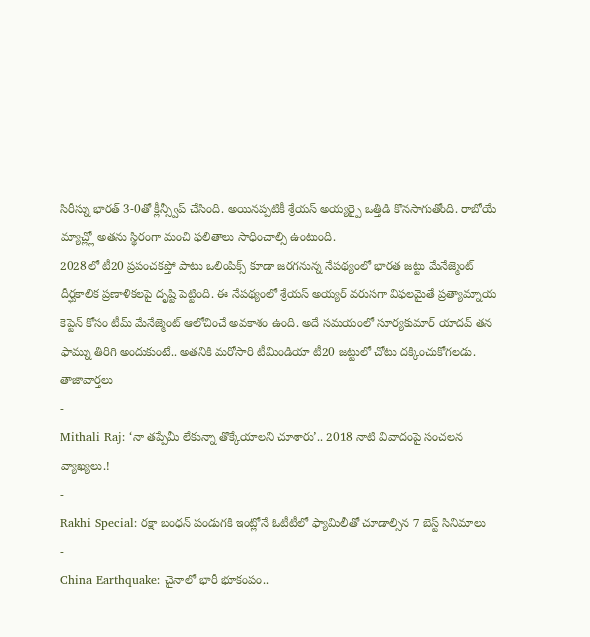సిరీస్ను భారత్ 3-0తో క్లీన్స్వీప్ చేసింది. అయినప్పటికీ శ్రేయస్ అయ్యర్పై ఒత్తిడి కొనసాగుతోంది. రాబోయే మ్యాచ్ల్లో అతను స్థిరంగా మంచి ఫలితాలు సాధించాల్సి ఉంటుంది.
2028లో టీ20 ప్రపంచకప్తో పాటు ఒలింపిక్స్ కూడా జరగనున్న నేపథ్యంలో భారత జట్టు మేనేజ్మెంట్ దీర్ఘకాలిక ప్రణాళికలపై దృష్టి పెట్టింది. ఈ నేపథ్యంలో శ్రేయస్ అయ్యర్ వరుసగా విఫలమైతే ప్రత్యామ్నాయ కెప్టెన్ కోసం టీమ్ మేనేజ్మెంట్ ఆలోచించే అవకాశం ఉంది. అదే సమయంలో సూర్యకుమార్ యాదవ్ తన ఫామ్ను తిరిగి అందుకుంటే.. అతనికి మరోసారి టీమిండియా టీ20 జట్టులో చోటు దక్కించుకోగలడు.
తాజావార్తలు
-
Mithali Raj: ‘నా తప్పేమీ లేకున్నా తొక్కేయాలని చూశారు’.. 2018 నాటి వివాదంపై సంచలన వ్యాఖ్యలు.!
-
Rakhi Special: రక్షా బంధన్ పండుగకి ఇంట్లోనే ఓటీటీలో ఫ్యామిలీతో చూడాల్సిన 7 బెస్ట్ సినిమాలు
-
China Earthquake: చైనాలో భారీ భూకంపం..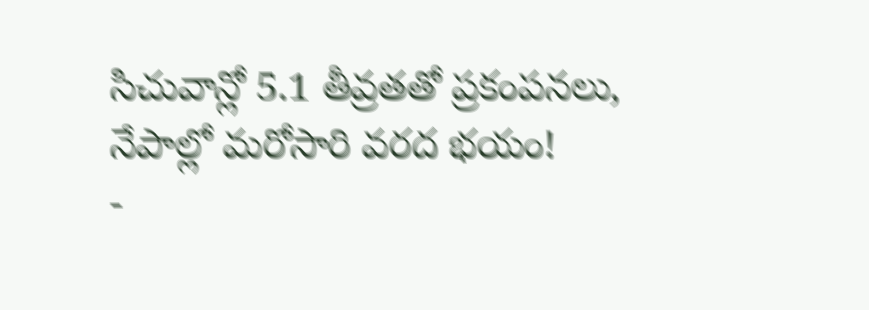సిచువాన్లో 5.1 తీవ్రతతో ప్రకంపనలు, నేపాల్లో మరోసారి వరద భయం!
-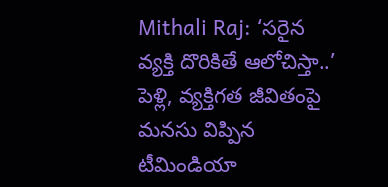Mithali Raj: ‘సరైన వ్యక్తి దొరికితే ఆలోచిస్తా..’ పెళ్లి, వ్యక్తిగత జీవితంపై మనసు విప్పిన టీమిండియా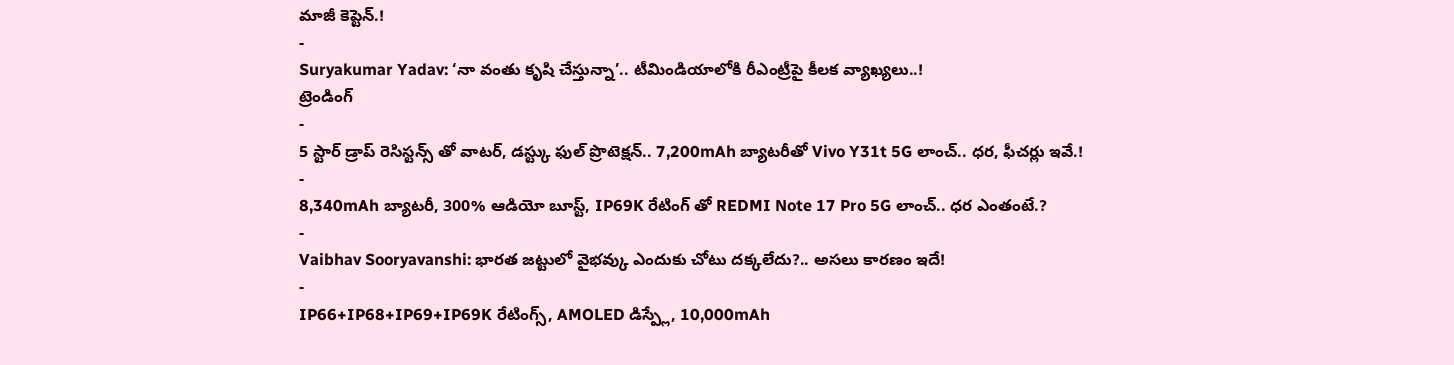మాజీ కెప్టెన్.!
-
Suryakumar Yadav: ‘నా వంతు కృషి చేస్తున్నా’.. టీమిండియాలోకి రీఎంట్రీపై కీలక వ్యాఖ్యలు..!
ట్రెండింగ్
-
5 స్టార్ డ్రాప్ రెసిస్టన్స్ తో వాటర్, డస్ట్కు ఫుల్ ప్రొటెక్షన్.. 7,200mAh బ్యాటరీతో Vivo Y31t 5G లాంచ్.. ధర, ఫీచర్లు ఇవే.!
-
8,340mAh బ్యాటరీ, 300% ఆడియో బూస్ట్, IP69K రేటింగ్ తో REDMI Note 17 Pro 5G లాంచ్.. ధర ఎంతంటే.?
-
Vaibhav Sooryavanshi: భారత జట్టులో వైభవ్కు ఎందుకు చోటు దక్కలేదు?.. అసలు కారణం ఇదే!
-
IP66+IP68+IP69+IP69K రేటింగ్స్, AMOLED డిస్ప్లే, 10,000mAh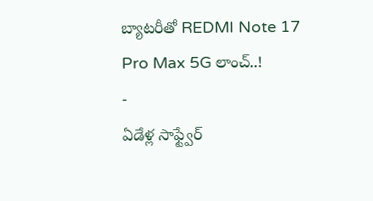బ్యాటరీతో REDMI Note 17 Pro Max 5G లాంచ్..!
-
ఏడేళ్ల సాఫ్ట్వేర్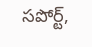సపోర్ట్,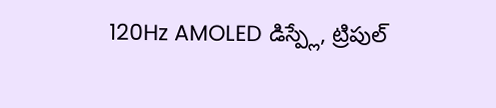120Hz AMOLED డిస్ప్లే, ట్రిపుల్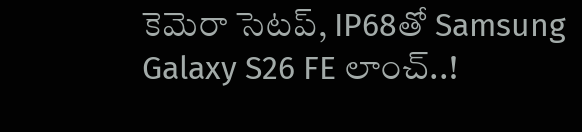కెమెరా సెటప్, IP68తో Samsung Galaxy S26 FE లాంచ్..!